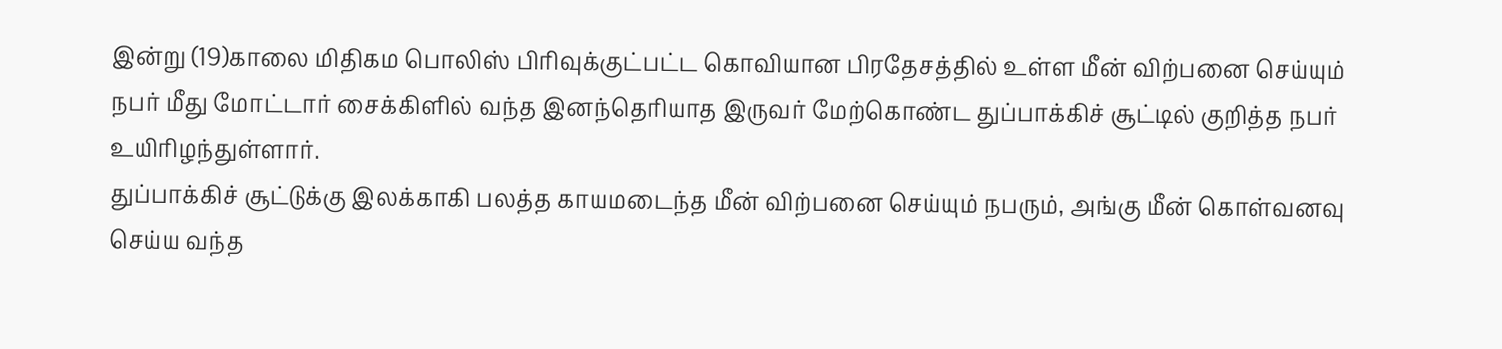இன்று (19)காலை மிதிகம பொலிஸ் பிரிவுக்குட்பட்ட கொவியான பிரதேசத்தில் உள்ள மீன் விற்பனை செய்யும் நபர் மீது மோட்டார் சைக்கிளில் வந்த இனந்தெரியாத இருவர் மேற்கொண்ட துப்பாக்கிச் சூட்டில் குறித்த நபர் உயிரிழந்துள்ளார்.
துப்பாக்கிச் சூட்டுக்கு இலக்காகி பலத்த காயமடைந்த மீன் விற்பனை செய்யும் நபரும், அங்கு மீன் கொள்வனவு செய்ய வந்த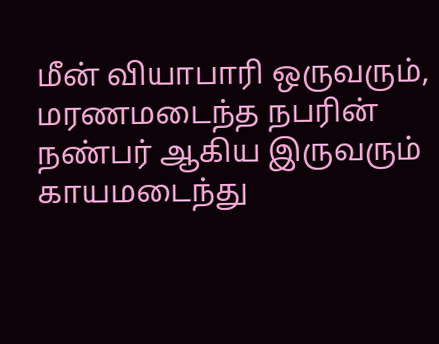மீன் வியாபாரி ஒருவரும், மரணமடைந்த நபரின் நண்பர் ஆகிய இருவரும் காயமடைந்து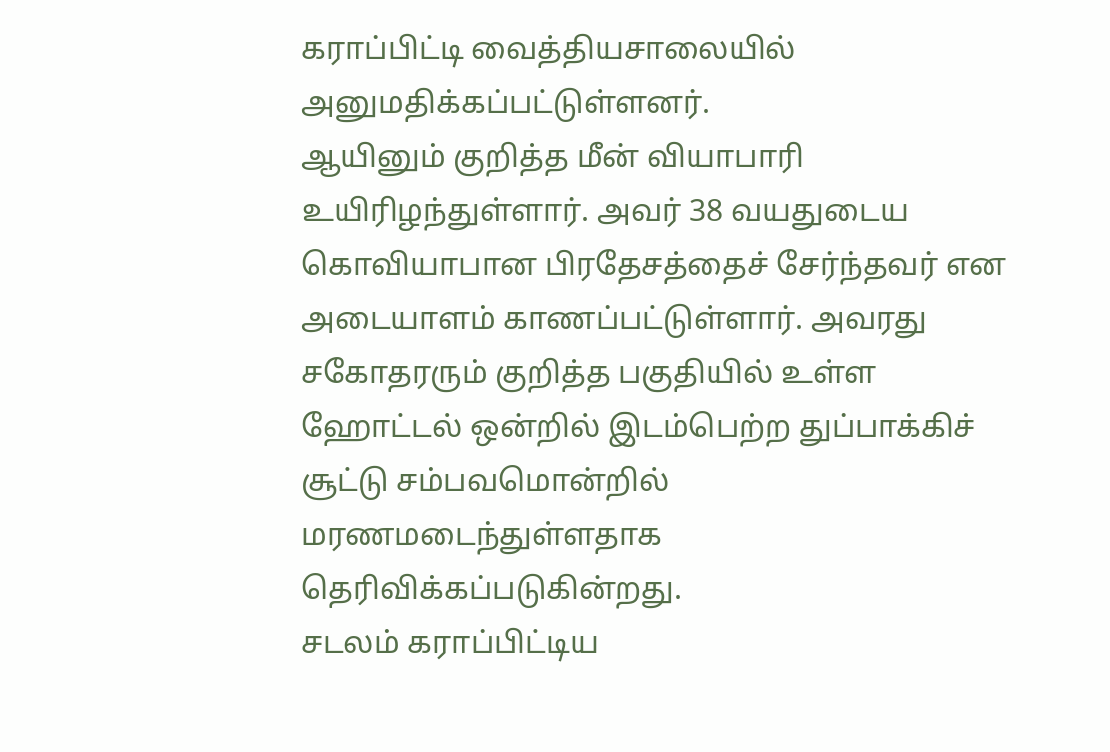கராப்பிட்டி வைத்தியசாலையில் அனுமதிக்கப்பட்டுள்ளனர்.
ஆயினும் குறித்த மீன் வியாபாரி உயிரிழந்துள்ளார். அவர் 38 வயதுடைய கொவியாபான பிரதேசத்தைச் சேர்ந்தவர் என அடையாளம் காணப்பட்டுள்ளார். அவரது சகோதரரும் குறித்த பகுதியில் உள்ள ஹோட்டல் ஒன்றில் இடம்பெற்ற துப்பாக்கிச் சூட்டு சம்பவமொன்றில் மரணமடைந்துள்ளதாக தெரிவிக்கப்படுகின்றது.
சடலம் கராப்பிட்டிய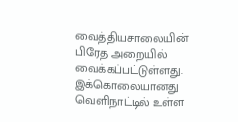வைத்தியசாலையின் பிரேத அறையில் வைக்கப்பட்டுள்ளது.
இக்கொலையானது வெளிநாட்டில் உள்ள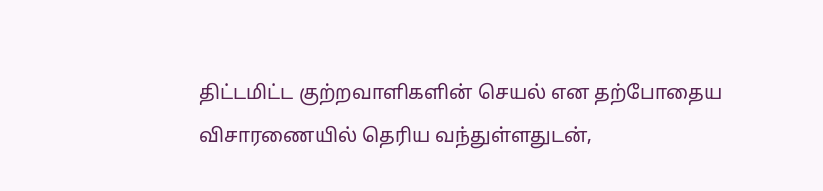திட்டமிட்ட குற்றவாளிகளின் செயல் என தற்போதைய விசாரணையில் தெரிய வந்துள்ளதுடன்,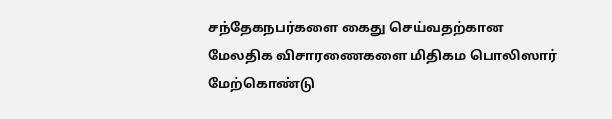சந்தேகநபர்களை கைது செய்வதற்கான மேலதிக விசாரணைகளை மிதிகம பொலிஸார் மேற்கொண்டு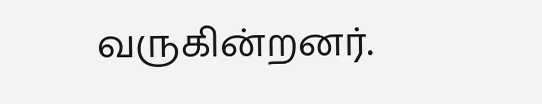வருகின்றனர்.